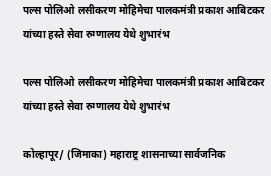पल्स पोलिओ लसीकरण मोहिमेचा पालकमंत्री प्रकाश आबिटकर यांच्या हस्ते सेवा रुग्णालय येथे शुभारंभ

पल्स पोलिओ लसीकरण मोहिमेचा पालकमंत्री प्रकाश आबिटकर यांच्या हस्ते सेवा रुग्णालय येथे शुभारंभ

कोल्हापूर/ (जिमाका) महाराष्ट्र शासनाच्या सार्वजनिक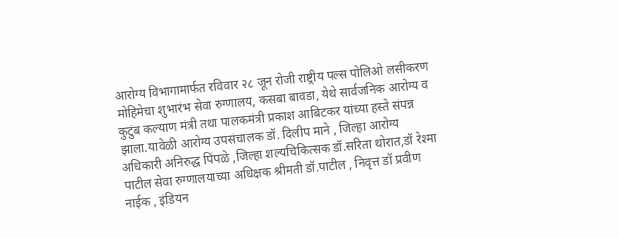आरोग्य विभागामार्फत रविवार २८ जून रोजी राष्ट्रीय पल्स पोलिओ लसीकरण मोहिमेचा शुभारंभ सेवा रुग्णालय, कसबा बावडा, येथे सार्वजनिक आरोग्य व कुटुंब कल्याण मंत्री तथा पालकमंत्री प्रकाश आबिटकर यांच्या हस्ते संपन्न झाला.यावेळी आरोग्य उपसंचालक डॉ. दिलीप माने , जिल्हा आरोग्य अधिकारी अनिरुद्ध पिंपळे ,जिल्हा शल्यचिकित्सक डॉ.सरिता थोरात,डॉ रेश्मा पाटील सेवा रुग्णालयाच्या अधिक्षक श्रीमती डॉ.पाटील , निवृत्त डॉ प्रवीण नाईक , इंडियन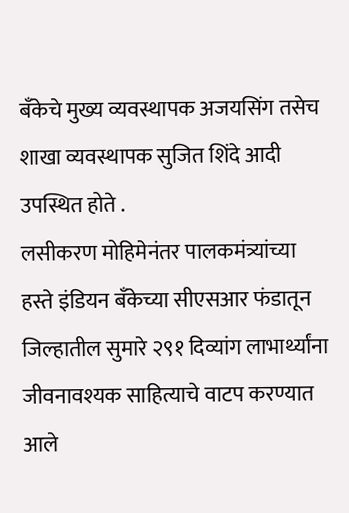बँकेचे मुख्य व्यवस्थापक अजयसिंग तसेच शाखा व्यवस्थापक सुजित शिंदे आदी उपस्थित होते .
लसीकरण मोहिमेनंतर पालकमंत्र्यांच्या हस्ते इंडियन बँकेच्या सीएसआर फंडातून जिल्हातील सुमारे २९१ दिव्यांग लाभार्थ्यांना जीवनावश्यक साहित्याचे वाटप करण्यात आले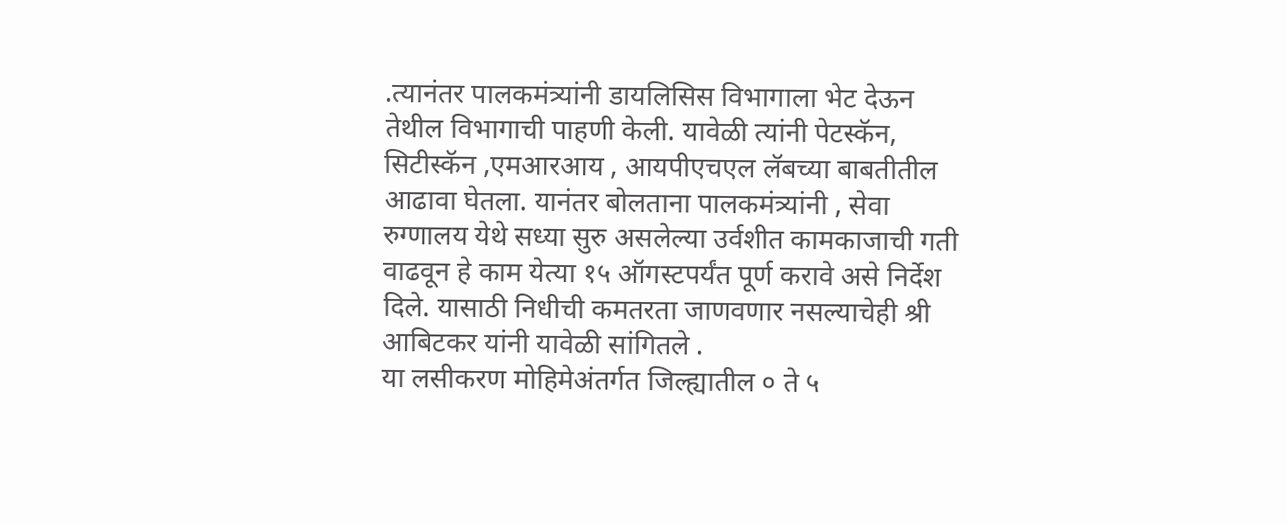.त्यानंतर पालकमंत्र्यांनी डायलिसिस विभागाला भेट देऊन तेथील विभागाची पाहणी केली. यावेळी त्यांनी पेटस्कॅन, सिटीस्कॅन ,एमआरआय , आयपीएचएल लॅबच्या बाबतीतील आढावा घेतला. यानंतर बोलताना पालकमंत्र्यांनी , सेवा रुग्णालय येथे सध्या सुरु असलेल्या उर्वशीत कामकाजाची गती वाढवून हे काम येत्या १५ ऑगस्टपर्यंत पूर्ण करावे असे निर्देश दिले. यासाठी निधीची कमतरता जाणवणार नसल्याचेही श्री आबिटकर यांनी यावेळी सांगितले .
या लसीकरण मोहिमेअंतर्गत जिल्ह्यातील ० ते ५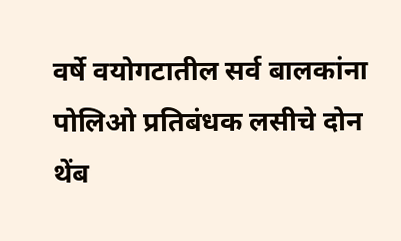वर्षे वयोगटातील सर्व बालकांना पोलिओ प्रतिबंधक लसीचे दोन थेंब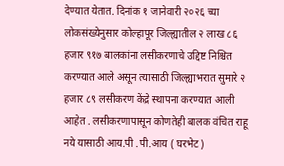देण्यात येतात. दिनांक १ जानेवारी २०२६ च्या लोकसंख्येनुसार कोल्हापूर जिल्ह्यातील २ लाख ८६ हजार ९१७ बालकांना लसीकरणाचे उद्दिष्ट निश्चित करण्यात आले असून त्यासाठी जिल्ह्याभरात सुमारे २ हजार ८९ लसीकरण केंद्रे स्थापना करण्यात आली आहेत . लसीकरणापासून कोणतेही बालक वंचित राहू नये यासाठी आय.पी .पी.आय ( घरभेट )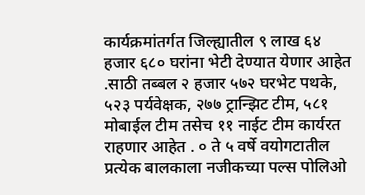कार्यक्रमांतर्गत जिल्ह्यातील ९ लाख ६४ हजार ६८० घरांना भेटी देण्यात येणार आहेत .साठी तब्बल २ हजार ५७२ घरभेट पथके, ५२३ पर्यवेक्षक, २७७ ट्रान्झिट टीम, ५८१ मोबाईल टीम तसेच ११ नाईट टीम कार्यरत राहणार आहेत . ० ते ५ वर्षे वयोगटातील प्रत्येक बालकाला नजीकच्या पल्स पोलिओ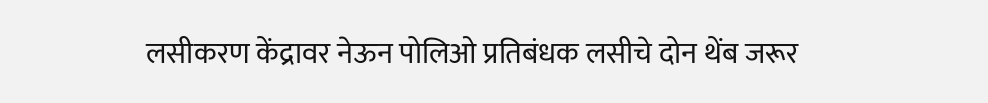लसीकरण केंद्रावर नेऊन पोलिओ प्रतिबंधक लसीचे दोन थेंब जरूर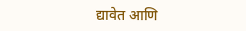द्यावेत आणि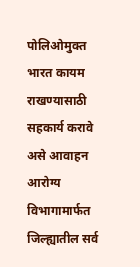पोलिओमुक्त भारत कायम राखण्यासाठी सहकार्य करावे असे आवाहन आरोग्य विभागामार्फत जिल्ह्यातील सर्व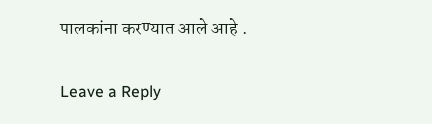पालकांना करण्यात आले आहे .

Leave a Reply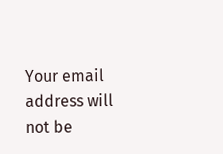Your email address will not be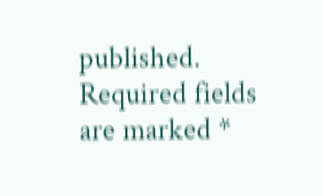published. Required fields are marked *